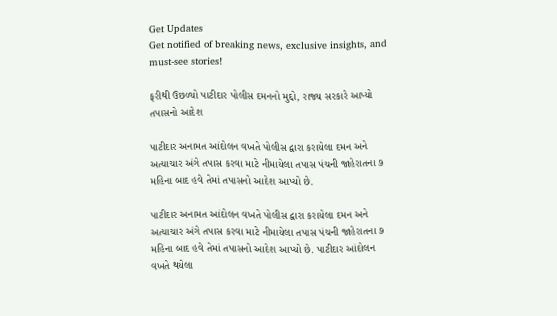Get Updates
Get notified of breaking news, exclusive insights, and must-see stories!

ફરીથી ઉછળ્યો પાટીદાર પોલીસ દમનનો મુદ્દો, રાજ્ય સરકારે આપ્યો તપાસનો આદેશ

પાટીદાર અનામત આંદોલન વખતે પોલીસ દ્વારા કરાયેલા દમન અને અત્યાચાર અંગે તપાસ કરવા માટે નીમાયેલા તપાસ પંચની જાહેરાતના ૭ મહિના બાદ હવે તેમાં તપાસનો આદેશ આપ્યો છે.

પાટીદાર અનામત આંદોલન વખતે પોલીસ દ્વારા કરાયેલા દમન અને અત્યાચાર અંગે તપાસ કરવા માટે નીમાયેલા તપાસ પંચની જાહેરાતના ૭ મહિના બાદ હવે તેમાં તપાસનો આદેશ આપ્યો છે. પાટીદાર આંદોલન વખતે થયેલા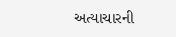અત્યાચારની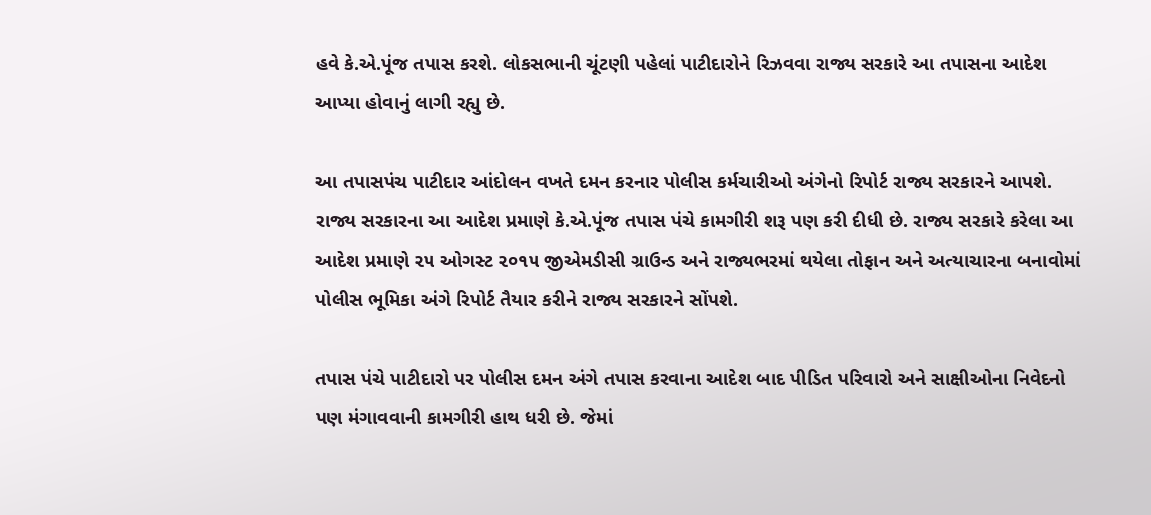હવે કે.એ.પૂંજ તપાસ કરશે. લોકસભાની ચૂંટણી પહેલાં પાટીદારોને રિઝવવા રાજ્ય સરકારે આ તપાસના આદેશ આપ્યા હોવાનું લાગી રહ્યુ છે.

આ તપાસપંચ પાટીદાર આંદોલન વખતે દમન કરનાર પોલીસ કર્મચારીઓ અંગેનો રિપોર્ટ રાજ્ય સરકારને આપશે. રાજ્ય સરકારના આ આદેશ પ્રમાણે કે.એ.પૂંજ તપાસ પંચે કામગીરી શરૂ પણ કરી દીધી છે. રાજ્ય સરકારે કરેલા આ આદેશ પ્રમાણે ૨૫ ઓગસ્ટ ૨૦૧૫ જીએમડીસી ગ્રાઉન્ડ અને રાજ્યભરમાં થયેલા તોફાન અને અત્યાચારના બનાવોમાં પોલીસ ભૂમિકા અંગે રિપોર્ટ તૈયાર કરીને રાજ્ય સરકારને સોંપશે.

તપાસ પંચે પાટીદારો પર પોલીસ દમન અંગે તપાસ કરવાના આદેશ બાદ પીડિત પરિવારો અને સાક્ષીઓના નિવેદનો પણ મંગાવવાની કામગીરી હાથ ધરી છે. જેમાં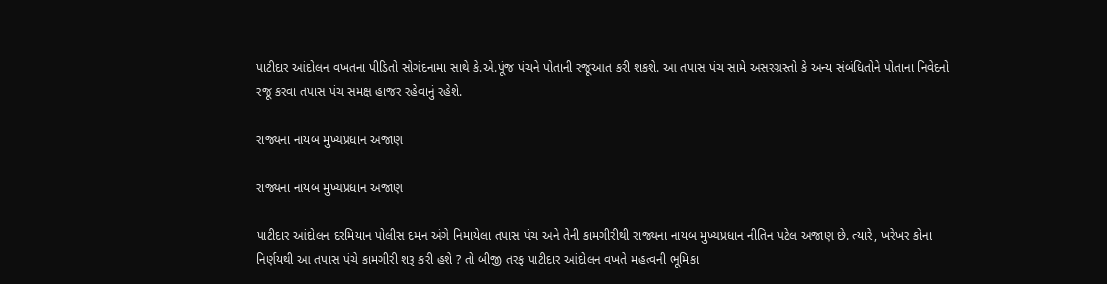પાટીદાર આંદોલન વખતના પીડિતો સોગંદનામા સાથે કે.એ.પૂંજ પંચને પોતાની રજૂઆત કરી શકશે. આ તપાસ પંચ સામે અસરગ્રસ્તો કે અન્ય સંબંધિતોને પોતાના નિવેદનો રજૂ કરવા તપાસ પંચ સમક્ષ હાજર રહેવાનું રહેશે.

રાજ્યના નાયબ મુખ્યપ્રધાન અજાણ

રાજ્યના નાયબ મુખ્યપ્રધાન અજાણ

પાટીદાર આંદોલન દરમિયાન પોલીસ દમન અંગે નિમાયેલા તપાસ પંચ અને તેની કામગીરીથી રાજ્યના નાયબ મુખ્યપ્રધાન નીતિન પટેલ અજાણ છે. ત્યારે, ખરેખર કોના નિર્ણયથી આ તપાસ પંચે કામગીરી શરૂ કરી હશે ? તો બીજી તરફ પાટીદાર આંદોલન વખતે મહત્વની ભૂમિકા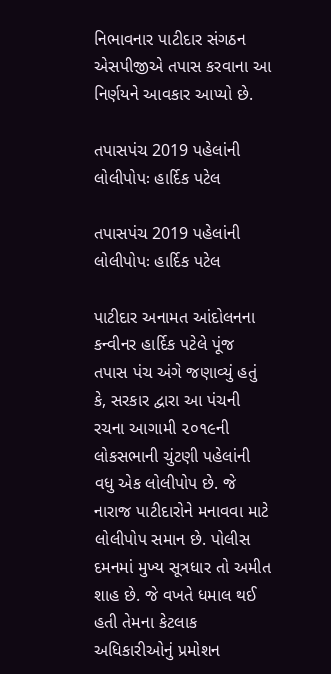નિભાવનાર પાટીદાર સંગઠન એસપીજીએ તપાસ કરવાના આ નિર્ણયને આવકાર આપ્યો છે.

તપાસપંચ 2019 પહેલાંની લોલીપોપઃ હાર્દિક પટેલ

તપાસપંચ 2019 પહેલાંની લોલીપોપઃ હાર્દિક પટેલ

પાટીદાર અનામત આંદોલનના કન્વીનર હાર્દિક પટેલે પૂંજ તપાસ પંચ અંગે જણાવ્યું હતું કે, સરકાર દ્વારા આ પંચની રચના આગામી ૨૦૧૯ની લોકસભાની ચુંટણી પહેલાંની વધુ એક લોલીપોપ છે. જે નારાજ પાટીદારોને મનાવવા માટે લોલીપોપ સમાન છે. પોલીસ દમનમાં મુખ્ય સૂત્રધાર તો અમીત શાહ છે. જે વખતે ધમાલ થઈ હતી તેમના કેટલાક અધિકારીઓનું પ્રમોશન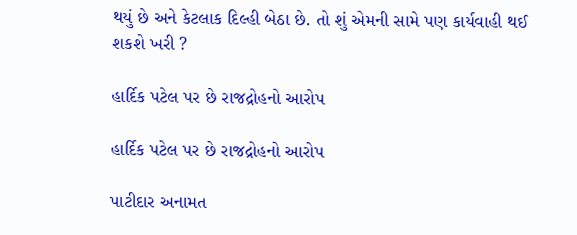થયું છે અને કેટલાક દિલ્હી બેઠા છે. તો શું એમની સામે પણ કાર્યવાહી થઈ શકશે ખરી ?

હાર્દિક પટેલ પર છે રાજદ્રોહનો આરોપ

હાર્દિક પટેલ પર છે રાજદ્રોહનો આરોપ

પાટીદાર અનામત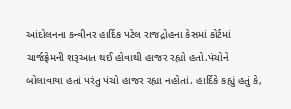આંદોલનના કન્વીનર હાર્દિક પટેલ રાજદ્રોહના કેસમાં કોર્ટમાં ચાર્જફ્રેમની શરૂઆત થઈ હોવાથી હાજર રહ્યો હતો.પંચોને બોલાવાયા હતાં પરંતુ પંચો હાજર રહ્યા નહોતાં. હાર્દિકે કહ્યું હતું કે,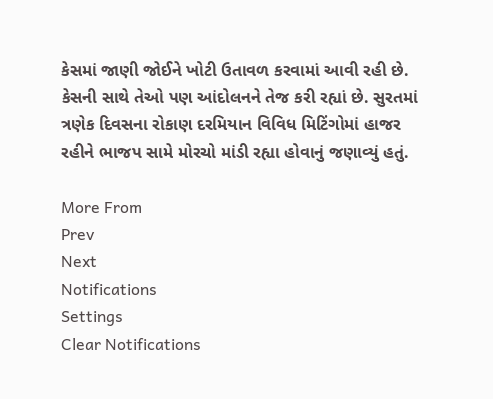કેસમાં જાણી જોઈને ખોટી ઉતાવળ કરવામાં આવી રહી છે. કેસની સાથે તેઓ પણ આંદોલનને તેજ કરી રહ્યાં છે. સુરતમાં ત્રણેક દિવસના રોકાણ દરમિયાન વિવિધ મિટિંગોમાં હાજર રહીને ભાજપ સામે મોરચો માંડી રહ્યા હોવાનું જણાવ્યું હતું.

More From
Prev
Next
Notifications
Settings
Clear Notifications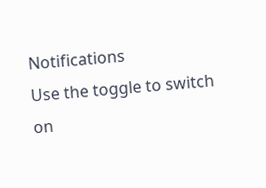Notifications
Use the toggle to switch on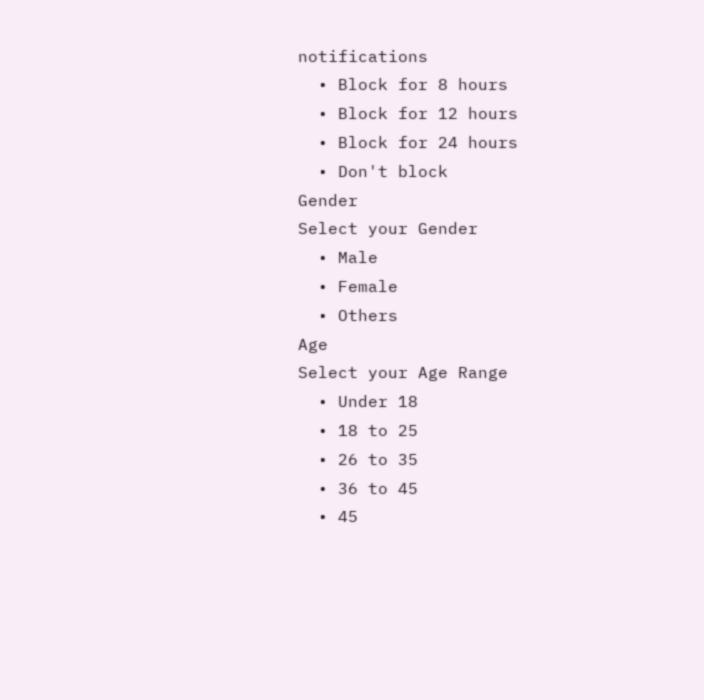notifications
  • Block for 8 hours
  • Block for 12 hours
  • Block for 24 hours
  • Don't block
Gender
Select your Gender
  • Male
  • Female
  • Others
Age
Select your Age Range
  • Under 18
  • 18 to 25
  • 26 to 35
  • 36 to 45
  • 45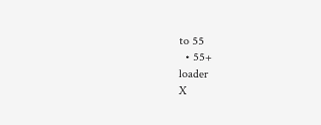to 55
  • 55+
loader
X